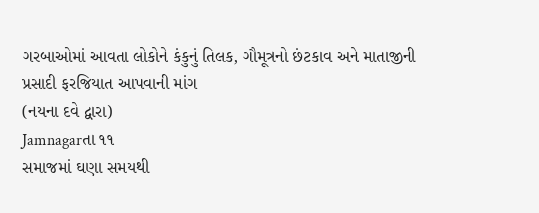ગરબાઓમાં આવતા લોકોને કંકુનું તિલક, ગૌમૂત્રનો છંટકાવ અને માતાજીની પ્રસાદી ફરજિયાત આપવાની માંગ
(નયના દવે દ્વારા)
Jamnagarતા ૧૧
સમાજમાં ઘણા સમયથી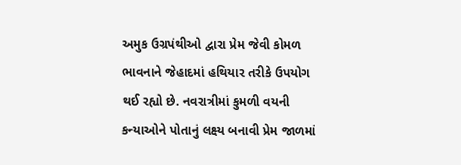અમુક ઉગ્રપંથીઓ દ્વારા પ્રેમ જેવી કોમળ ભાવનાને જેહાદમાં હથિયાર તરીકે ઉપયોગ થઈ રહ્યો છે. નવરાત્રીમાં કુમળી વયની કન્યાઓને પોતાનું લક્ષ્ય બનાવી પ્રેમ જાળમાં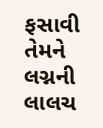ફસાવી તેમને લગ્નની લાલચ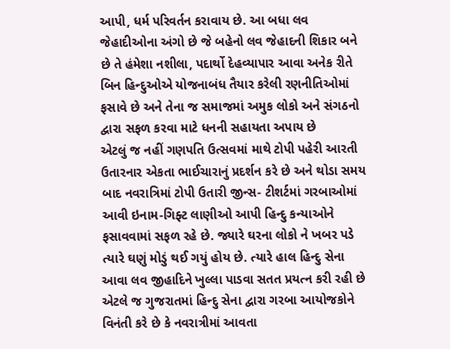આપી, ધર્મ પરિવર્તન કરાવાય છે. આ બધા લવ જેહાદીઓના અંગો છે જે બહેનો લવ જેહાદની શિકાર બને છે તે હંમેશા નશીલા, પદાર્થો દેહવ્યાપાર આવા અનેક રીતે બિન હિન્દુઓએ યોજનાબંધ તૈયાર કરેલી રણનીતિઓમાં ફસાવે છે અને તેના જ સમાજમાં અમુક લોકો અને સંગઠનો દ્વારા સફળ કરવા માટે ધનની સહાયતા અપાય છે
એટલું જ નહીં ગણપતિ ઉત્સવમાં માથે ટોપી પહેરી આરતી ઉતારનાર એકતા ભાઈચારાનું પ્રદર્શન કરે છે અને થોડા સમય બાદ નવરાત્રિમાં ટોપી ઉતારી જીન્સ- ટીશર્ટમાં ગરબાઓમાં આવી ઇનામ-ગિફ્ટ લાણીઓ આપી હિન્દુ કન્યાઓને ફસાવવામાં સફળ રહે છે. જ્યારે ઘરના લોકો ને ખબર પડે ત્યારે ઘણું મોડું થઈ ગયું હોય છે. ત્યારે હાલ હિન્દુ સેના આવા લવ જીહાદિને ખુલ્લા પાડવા સતત પ્રયત્ન કરી રહી છે એટલે જ ગુજરાતમાં હિન્દુ સેના દ્વારા ગરબા આયોજકોને વિનંતી કરે છે કે નવરાત્રીમાં આવતા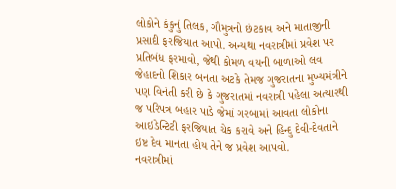લોકોને કંકુનું તિલક, ગૌમુત્રનો છંટકાવ અને માતાજીની પ્રસાદી ફરજિયાત આપો. અન્યથા નવરાત્રીમાં પ્રવેશ પર પ્રતિબંધ ફરમાવો, જેથી કોમળ વયની બાળાઓ લવ જેહાદનો શિકાર બનતા અટકે તેમજ ગુજરાતના મુખ્યમંત્રીને પણ વિનંતી કરી છે કે ગુજરાતમાં નવરાત્રી પહેલા અત્યારથી જ પરિપત્ર બહાર પાડે જેમાં ગરબામાં આવતા લોકોના આઇડેન્ટિટી ફરજિયાત ચેક કરાવે અને હિન્દુ દેવી-દેવતાને ઇષ્ટ દેવ માનતા હોય તેને જ પ્રવેશ આપવો.
નવરાત્રીમાં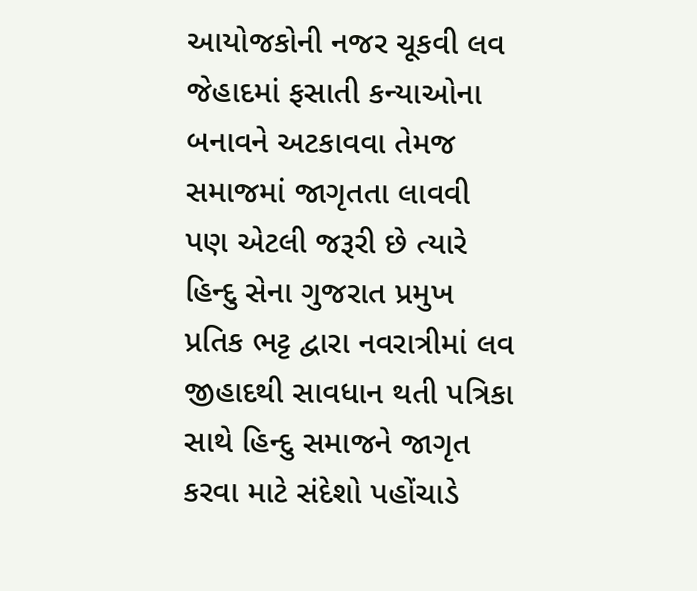આયોજકોની નજર ચૂકવી લવ જેહાદમાં ફસાતી કન્યાઓના બનાવને અટકાવવા તેમજ સમાજમાં જાગૃતતા લાવવી પણ એટલી જરૂરી છે ત્યારે હિન્દુ સેના ગુજરાત પ્રમુખ પ્રતિક ભટ્ટ દ્વારા નવરાત્રીમાં લવ જીહાદથી સાવધાન થતી પત્રિકા સાથે હિન્દુ સમાજને જાગૃત કરવા માટે સંદેશો પહોંચાડે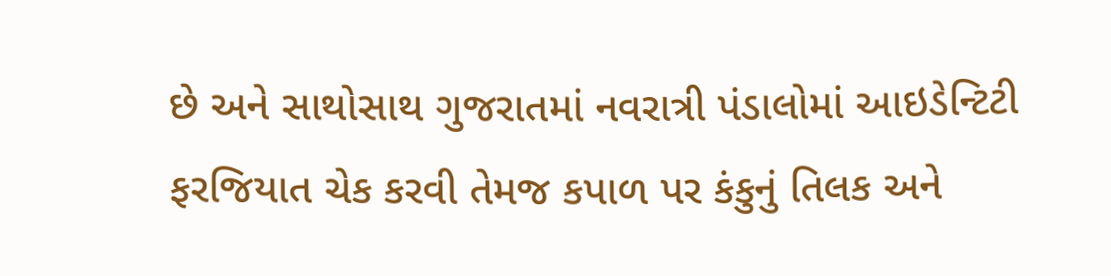છે અને સાથોસાથ ગુજરાતમાં નવરાત્રી પંડાલોમાં આઇડેન્ટિટી ફરજિયાત ચેક કરવી તેમજ કપાળ પર કંકુનું તિલક અને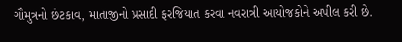ગૌમુત્રનો છંટકાવ, માતાજીનો પ્રસાદી ફરજિયાત કરવા નવરાત્રી આયોજકોને અપીલ કરી છે.